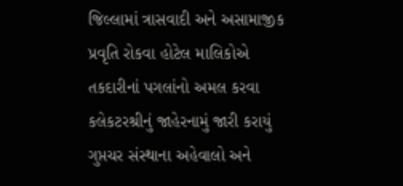જિલ્લામાં ત્રાસવાદી અને અસામાજીક પ્રવૃતિ રોકવા હોટેલ માલિકોએ તકદારીનાં પગલાંનો અમલ કરવા કલેકટરશ્રીનું જાહેરનામું જારી કરાયું
ગુપ્તચર સંસ્થાના અહેવાલો અને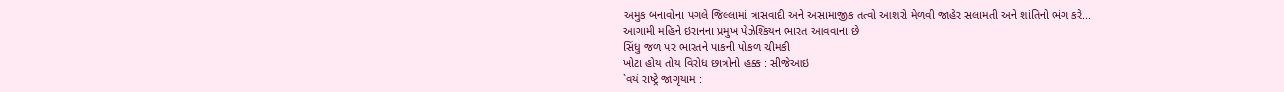અમુક બનાવોના પગલે જિલ્લામાં ત્રાસવાદી અને અસામાજીક તત્વો આશરો મેળવી જાહેર સલામતી અને શાંતિનો ભંગ કરે...
આગામી મહિને ઇરાનના પ્રમુખ પેઝેશ્કિયન ભારત આવવાના છે
સિંધુ જળ પર ભારતને પાકની પોકળ ચીમકી
ખોટા હોય તોય વિરોધ છાત્રોનો હક્ક : સીજેઆઇ
`વયં રાષ્ટ્રે જાગૃયામ :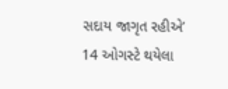સદાય જાગૃત રહીએ’
14 ઓગસ્ટે થયેલા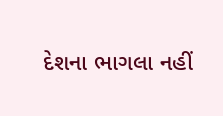દેશના ભાગલા નહીં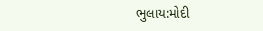ભુલાય:મોદી